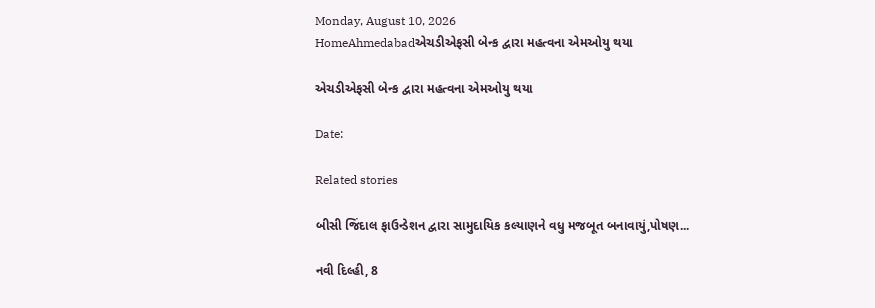Monday, August 10, 2026
HomeAhmedabadએચડીએફસી બેન્ક દ્વારા મહત્વના એમઓયુ થયા

એચડીએફસી બેન્ક દ્વારા મહત્વના એમઓયુ થયા

Date:

Related stories

બીસી જિંદાલ ફાઉન્ડેશન દ્વારા સામુદાયિક કલ્યાણને વધુ મજબૂત બનાવાયું,પોષણ...

નવી દિલ્હી, 8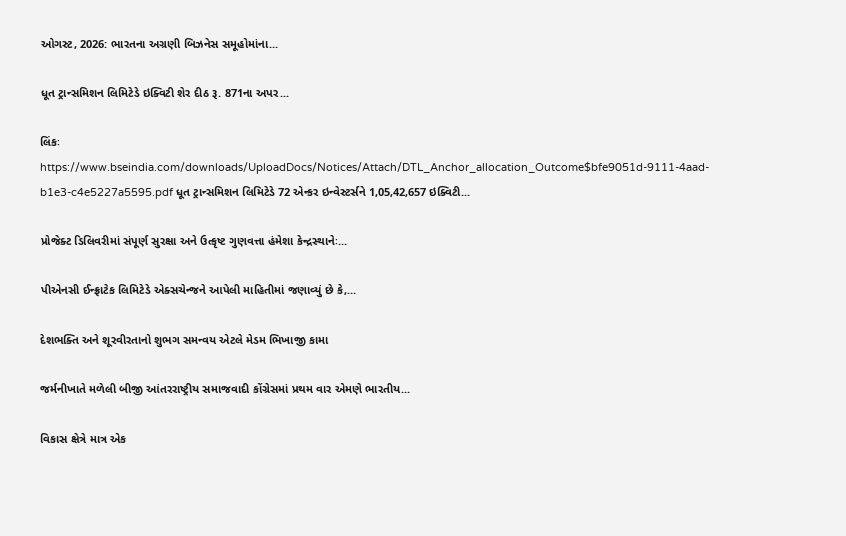ઓગસ્ટ, 2026: ભારતના અગ્રણી બિઝનેસ સમૂહોમાંના...

ધૂત ટ્રાન્સમિશન લિમિટેડે ઇક્વિટી શેર દીઠ રૂ. 871ના અપર...

લિંકઃ https://www.bseindia.com/downloads/UploadDocs/Notices/Attach/DTL_Anchor_allocation_Outcome$bfe9051d-9111-4aad-b1e3-c4e5227a5595.pdf ધૂત ટ્રાન્સમિશન લિમિટેડે 72 એન્કર ઇન્વેસ્ટર્સને 1,05,42,657 ઇક્વિટી...

પ્રોજેક્ટ ડિલિવરીમાં સંપૂર્ણ સુરક્ષા અને ઉત્કૃષ્ટ ગુણવત્તા હંમેશા કેન્દ્રસ્થાનેઃ...

પીએનસી ઈન્ફ્રાટેક લિમિટેડે એક્સચેન્જને આપેલી માહિતીમાં જણાવ્યું છે કે,...

દેશભક્તિ અને શૂરવીરતાનો શુભગ સમન્વય એટલે મેડમ ભિખાજી કામા

જર્મનીખાતે મળેલી બીજી આંતરરાષ્ટ્રીય સમાજવાદી કોંગ્રેસમાં પ્રથમ વાર એમણે ભારતીય...

વિકાસ ક્ષેત્રે માત્ર એક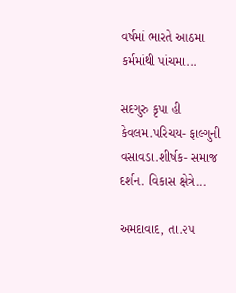વર્ષમાં ભારતે આઠમા કર્મમાંથી પાંચમા...

સદગુરુ કૃપા હી કેવલમ.પરિચય- ફાલ્ગુની વસાવડા.શીર્ષક- સમાજ દર્શન. વિકાસ ક્ષેત્રે...

અમદાવાદ, તા.૨૫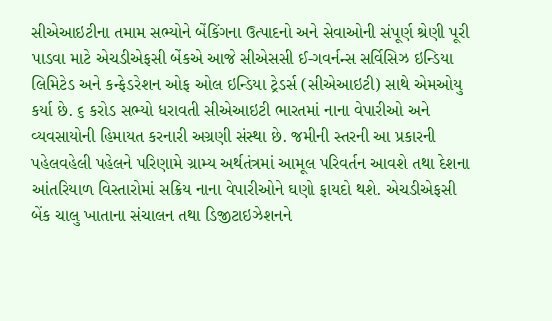સીએઆઇટીના તમામ સભ્યોને બેંકિંગના ઉત્પાદનો અને સેવાઓની સંપૂર્ણ શ્રેણી પૂરી પાડવા માટે એચડીએફસી બેંકએ આજે સીએસસી ઈ-ગવર્નન્સ સર્વિસિઝ ઇન્ડિયા લિમિટેડ અને કન્ફેડરેશન ઓફ ઓલ ઇન્ડિયા ટ્રેડર્સ (સીએઆઇટી) સાથે એમઓયુ કર્યા છે. ૬ કરોડ સભ્યો ધરાવતી સીએઆઇટી ભારતમાં નાના વેપારીઓ અને વ્યવસાયોની હિમાયત કરનારી અગ્રણી સંસ્થા છે. જમીની સ્તરની આ પ્રકારની પહેલવહેલી પહેલને પરિણામે ગ્રામ્ય અર્થતંત્રમાં આમૂલ પરિવર્તન આવશે તથા દેશના આંતરિયાળ વિસ્તારોમાં સક્રિય નાના વેપારીઓને ઘણો ફાયદો થશે. એચડીએફસી બેંક ચાલુ ખાતાના સંચાલન તથા ડિજીટાઇઝેશનને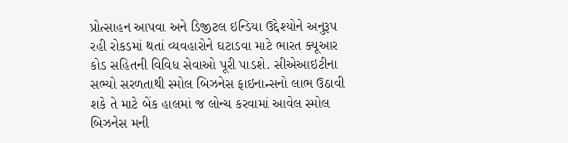પ્રોત્સાહન આપવા અને ડિજીટલ ઇન્ડિયા ઉદ્દેશ્યોને અનુરૂપ રહી રોકડમાં થતાં વ્યવહારોને ઘટાડવા માટે ભારત ક્યૂઆર કોડ સહિતની વિવિધ સેવાઓ પૂરી પાડશે. સીએઆઇટીના સભ્યો સરળતાથી સ્મોલ બિઝનેસ ફાઇનાન્સનો લાભ ઉઠાવી શકે તે માટે બેંક હાલમાં જ લોન્ચ કરવામાં આવેલ સ્મોલ બિઝનેસ મની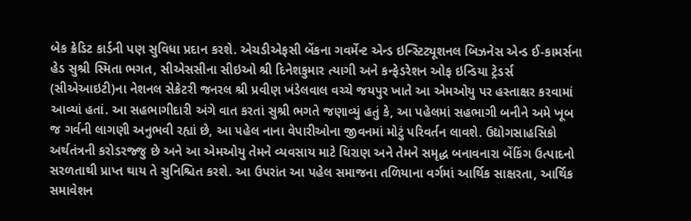બેક ક્રેડિટ કાર્ડની પણ સુવિધા પ્રદાન કરશે. એચડીએફસી બેંકના ગવર્મેન્ટ એન્ડ ઇન્સ્ટિટ્યૂશનલ બિઝનેસ એન્ડ ઈ-કામર્સના હેડ સુશ્રી સ્મિતા ભગત, સીએસસીના સીઇઓ શ્રી દિનેશકુમાર ત્યાગી અને કન્ફેડરેશન ઓફ ઇન્ડિયા ટ્રેડર્સ (સીએઆઇટી)ના નેશનલ સેક્રેટરી જનરલ શ્રી પ્રવીણ ખંડેલવાલ વચ્ચે જયપુર ખાતે આ એમઓયુ પર હસ્તાક્ષર કરવામાં આવ્યાં હતાં. આ સહભાગીદારી અંગે વાત કરતાં સુશ્રી ભગતે જણાવ્યું હતું કે, આ પહેલમાં સહભાગી બનીને અમે ખૂબ જ ગર્વની લાગણી અનુભવી રહ્યાં છે, આ પહેલ નાના વેપારીઓના જીવનમાં મોટું પરિવર્તન લાવશે. ઉદ્યોગસાહસિકો અર્થતંત્રની કરોડરજ્જુ છે અને આ એમઓયુ તેમને વ્યવસાય માટે ધિરાણ અને તેમને સમૃદ્ધ બનાવનારા બેંકિંગ ઉત્પાદનો સરળતાથી પ્રાપ્ત થાય તે સુનિશ્ચિત કરશે. આ ઉપરાંત આ પહેલ સમાજના તળિયાના વર્ગમાં આર્થિક સાક્ષરતા, આર્થિક સમાવેશન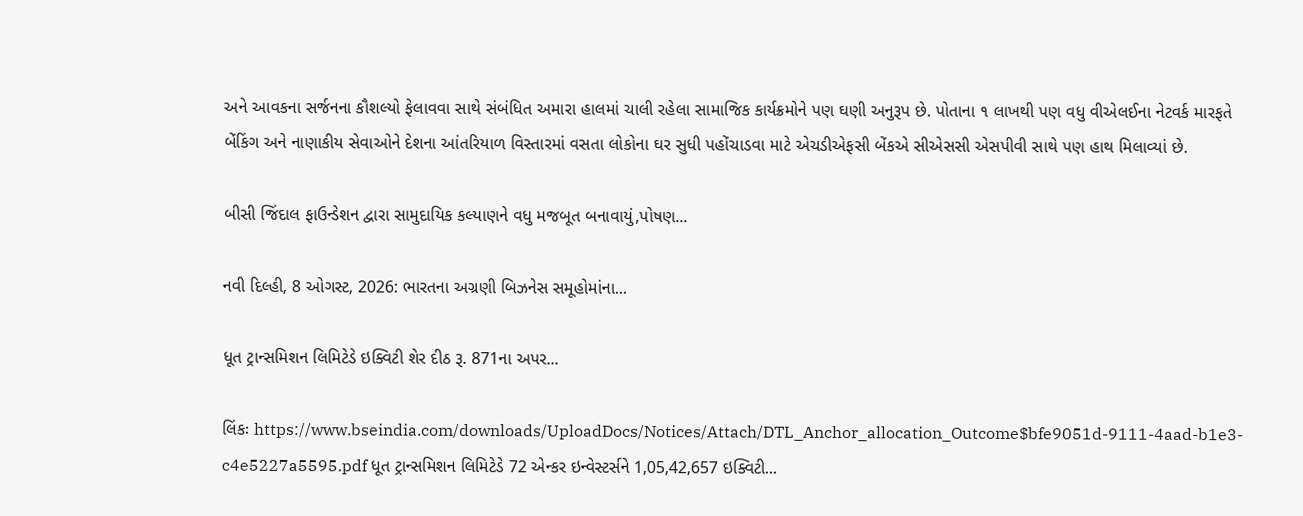અને આવકના સર્જનના કૌશલ્યો ફેલાવવા સાથે સંબંધિત અમારા હાલમાં ચાલી રહેલા સામાજિક કાર્યક્રમોને પણ ઘણી અનુરૂપ છે. પોતાના ૧ લાખથી પણ વધુ વીએલઈના નેટવર્ક મારફતે બેંકિંગ અને નાણાકીય સેવાઓને દેશના આંતરિયાળ વિસ્તારમાં વસતા લોકોના ઘર સુધી પહોંચાડવા માટે એચડીએફસી બેંકએ સીએસસી એસપીવી સાથે પણ હાથ મિલાવ્યાં છે.

બીસી જિંદાલ ફાઉન્ડેશન દ્વારા સામુદાયિક કલ્યાણને વધુ મજબૂત બનાવાયું,પોષણ...

નવી દિલ્હી, 8 ઓગસ્ટ, 2026: ભારતના અગ્રણી બિઝનેસ સમૂહોમાંના...

ધૂત ટ્રાન્સમિશન લિમિટેડે ઇક્વિટી શેર દીઠ રૂ. 871ના અપર...

લિંકઃ https://www.bseindia.com/downloads/UploadDocs/Notices/Attach/DTL_Anchor_allocation_Outcome$bfe9051d-9111-4aad-b1e3-c4e5227a5595.pdf ધૂત ટ્રાન્સમિશન લિમિટેડે 72 એન્કર ઇન્વેસ્ટર્સને 1,05,42,657 ઇક્વિટી...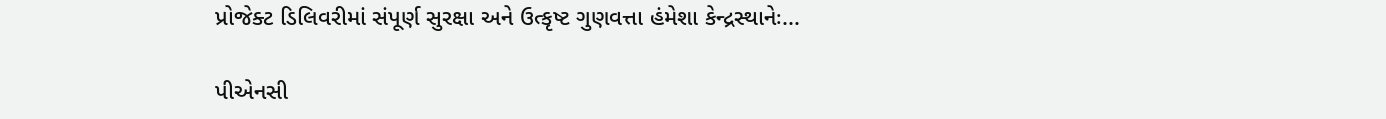પ્રોજેક્ટ ડિલિવરીમાં સંપૂર્ણ સુરક્ષા અને ઉત્કૃષ્ટ ગુણવત્તા હંમેશા કેન્દ્રસ્થાનેઃ...

પીએનસી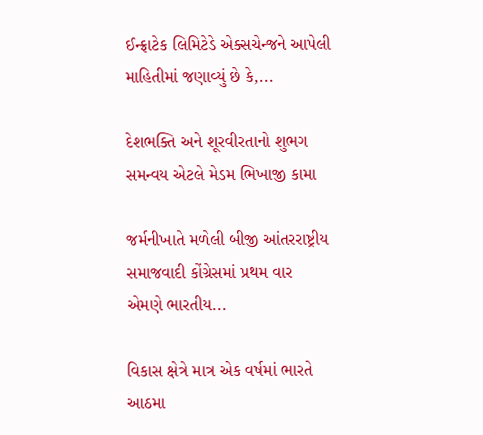ઈન્ફ્રાટેક લિમિટેડે એક્સચેન્જને આપેલી માહિતીમાં જણાવ્યું છે કે,...

દેશભક્તિ અને શૂરવીરતાનો શુભગ સમન્વય એટલે મેડમ ભિખાજી કામા

જર્મનીખાતે મળેલી બીજી આંતરરાષ્ટ્રીય સમાજવાદી કોંગ્રેસમાં પ્રથમ વાર એમણે ભારતીય...

વિકાસ ક્ષેત્રે માત્ર એક વર્ષમાં ભારતે આઠમા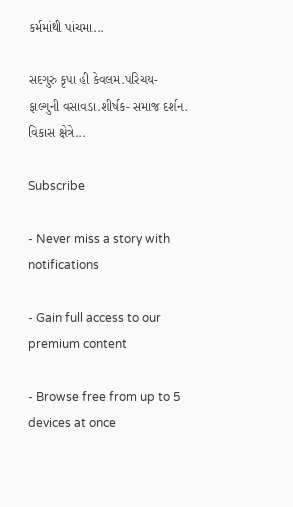કર્મમાંથી પાંચમા...

સદગુરુ કૃપા હી કેવલમ.પરિચય- ફાલ્ગુની વસાવડા.શીર્ષક- સમાજ દર્શન. વિકાસ ક્ષેત્રે...

Subscribe

- Never miss a story with notifications

- Gain full access to our premium content

- Browse free from up to 5 devices at once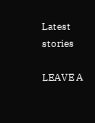Latest stories

LEAVE A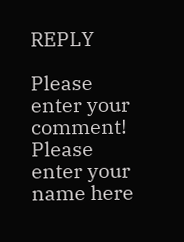REPLY

Please enter your comment!
Please enter your name here